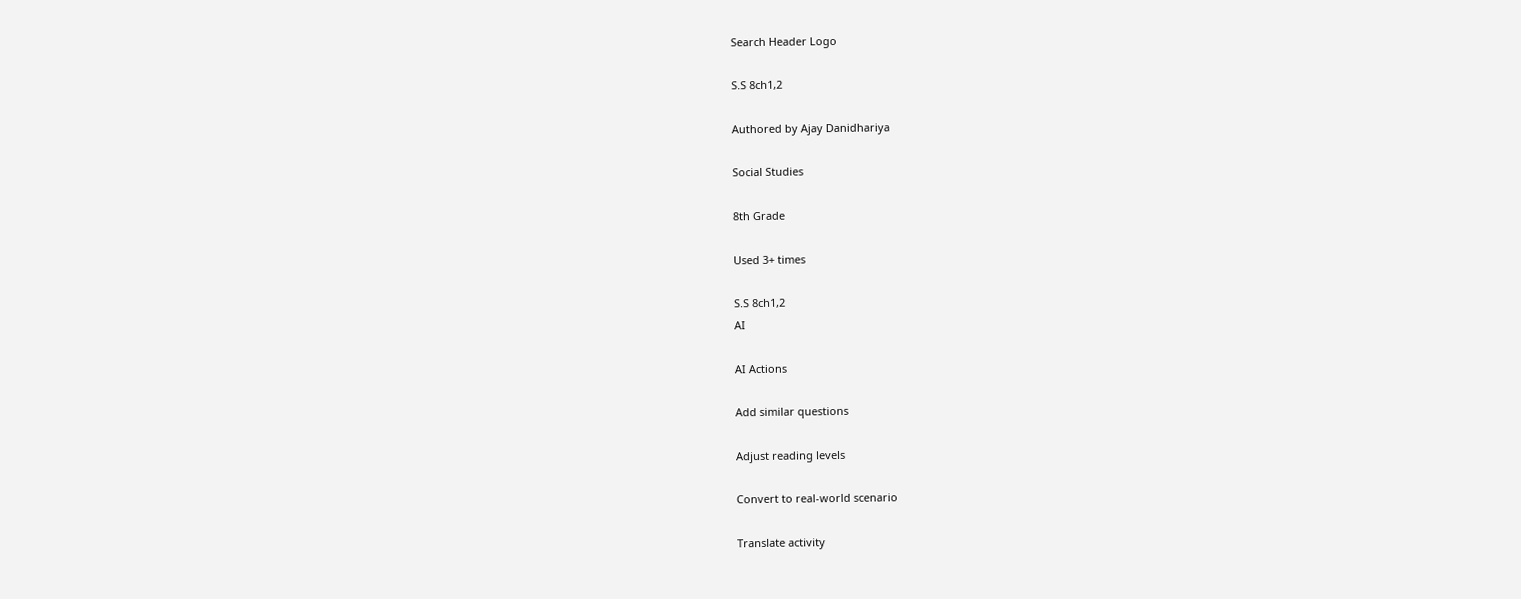Search Header Logo

S.S 8ch1,2

Authored by Ajay Danidhariya

Social Studies

8th Grade

Used 3+ times

S.S 8ch1,2
AI

AI Actions

Add similar questions

Adjust reading levels

Convert to real-world scenario

Translate activity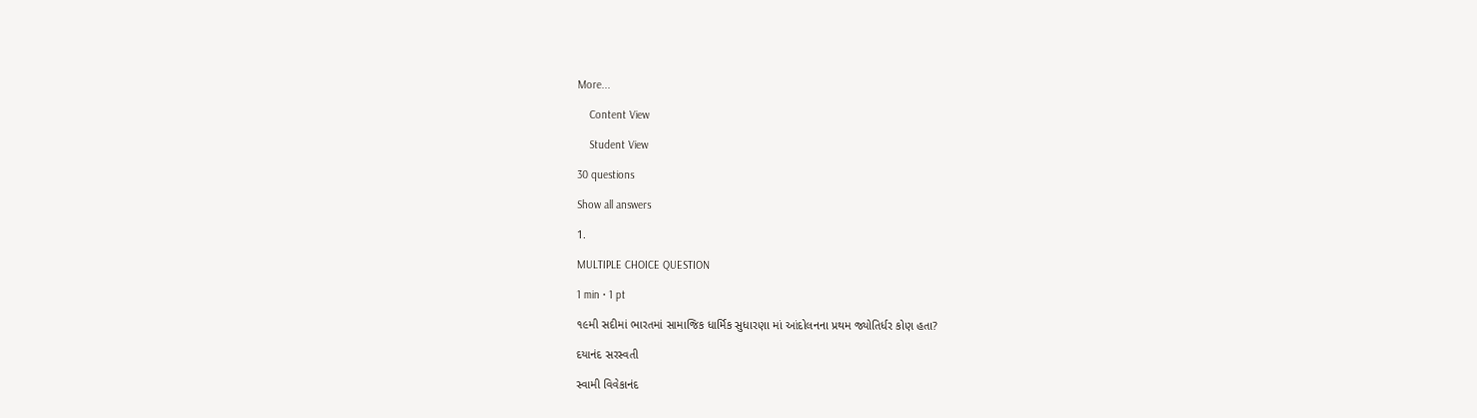More...

    Content View

    Student View

30 questions

Show all answers

1.

MULTIPLE CHOICE QUESTION

1 min • 1 pt

૧૯મી સદીમાં ભારતમાં સામાજિક ધાર્મિક સુધારણા માં આંદોલનના પ્રથમ જ્યોતિર્ધર કોણ હતા?

દયાનંદ સરસ્વતી

સ્વામી વિવેકાનંદ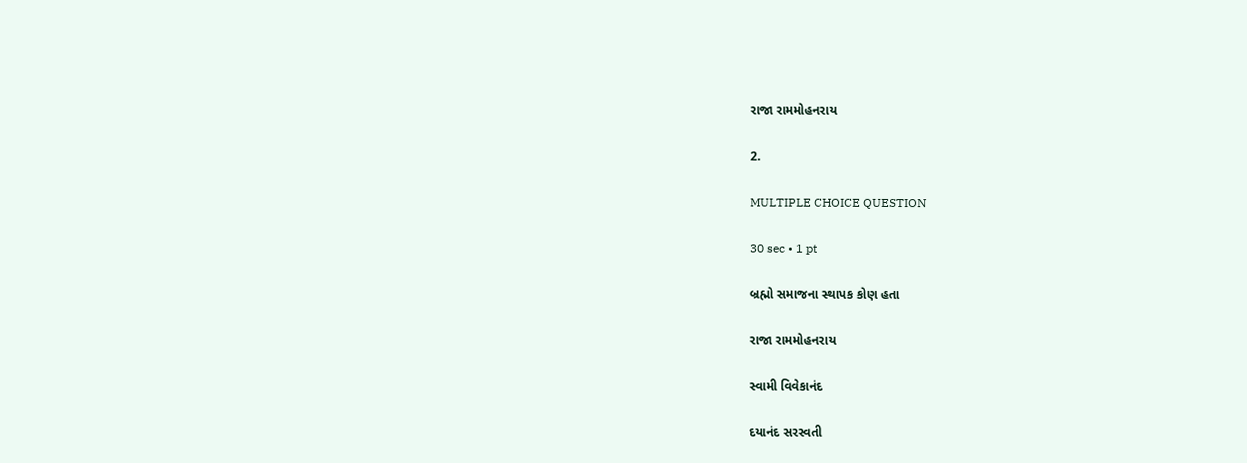રાજા રામમોહનરાય

2.

MULTIPLE CHOICE QUESTION

30 sec • 1 pt

બ્રહ્મો સમાજના સ્થાપક કોણ હતા

રાજા રામમોહનરાય

સ્વામી વિવેકાનંદ

દયાનંદ સરસ્વતી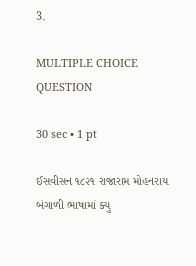3.

MULTIPLE CHOICE QUESTION

30 sec • 1 pt

ઈસવીસન ૧૮૨૧ રાજારામ મોહનરાય બંગાળી ભાષામાં ક્યુ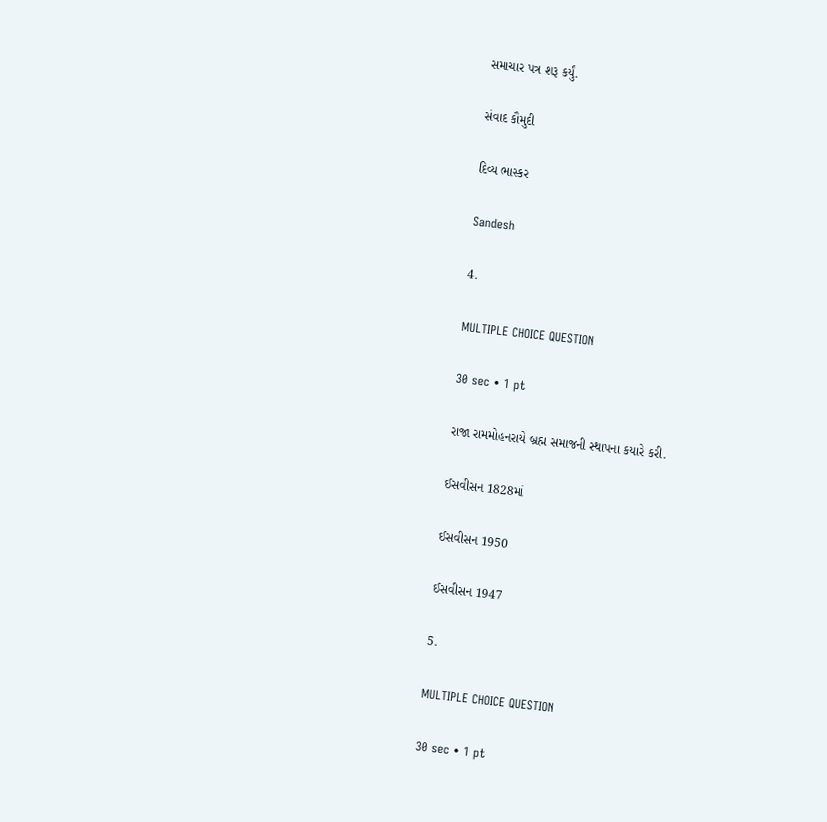સમાચાર પત્ર શરૂ કર્યું.

સંવાદ કૌમુદી

દિવ્ય ભાસ્કર

Sandesh

4.

MULTIPLE CHOICE QUESTION

30 sec • 1 pt

રાજા રામમોહનરાયે બ્રહ્મ સમાજની સ્થાપના કયારે કરી.

ઈસવીસન 1828માં

ઈસવીસન 1950

ઈસવીસન 1947

5.

MULTIPLE CHOICE QUESTION

30 sec • 1 pt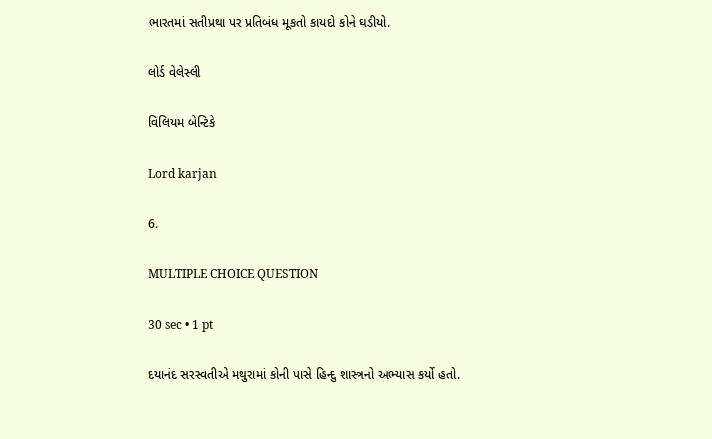ભારતમાં સતીપ્રથા પર પ્રતિબંધ મૂકતો કાયદો કોને ઘડીયો.

લોર્ડ વેલેસ્લી

વિલિયમ બેન્ટિકે

Lord karjan

6.

MULTIPLE CHOICE QUESTION

30 sec • 1 pt

દયાનંદ સરસ્વતીએ મથુરામાં કોની પાસે હિન્દુ શાસ્ત્રનો અભ્યાસ કર્યો હતો.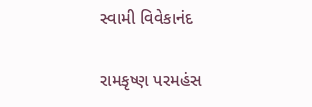સ્વામી વિવેકાનંદ

રામકૃષ્ણ પરમહંસ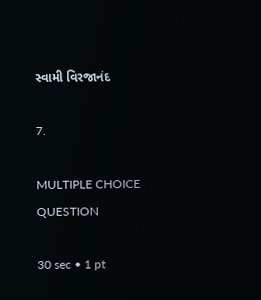સ્વામી વિરજાનંદ

7.

MULTIPLE CHOICE QUESTION

30 sec • 1 pt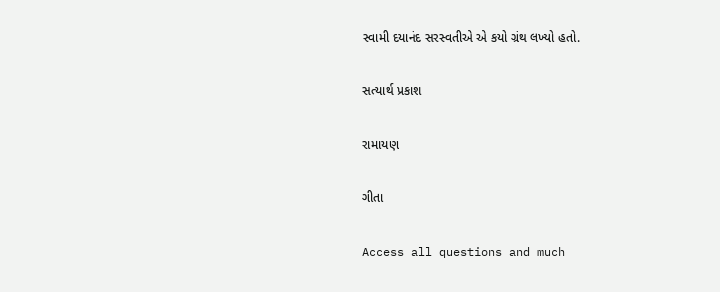સ્વામી દયાનંદ સરસ્વતીએ એ કયો ગ્રંથ લખ્યો હતો.

સત્યાર્થ પ્રકાશ

રામાયણ

ગીતા

Access all questions and much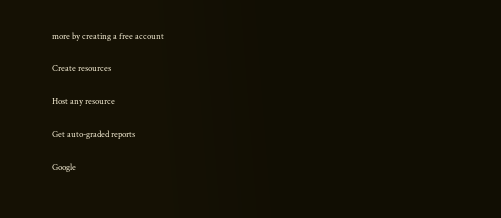more by creating a free account

Create resources

Host any resource

Get auto-graded reports

Google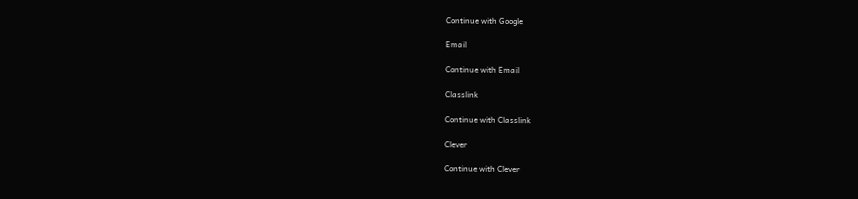Continue with Google

Email

Continue with Email

Classlink

Continue with Classlink

Clever

Continue with Clever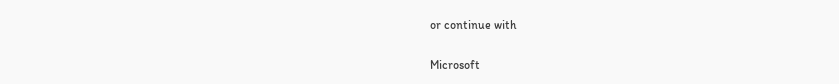or continue with

Microsoft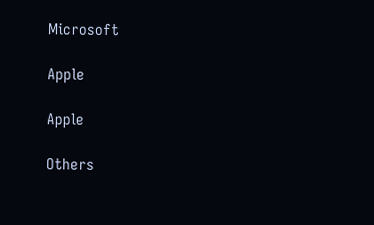Microsoft

Apple

Apple

Others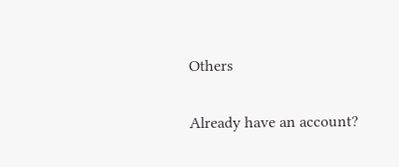Others

Already have an account?